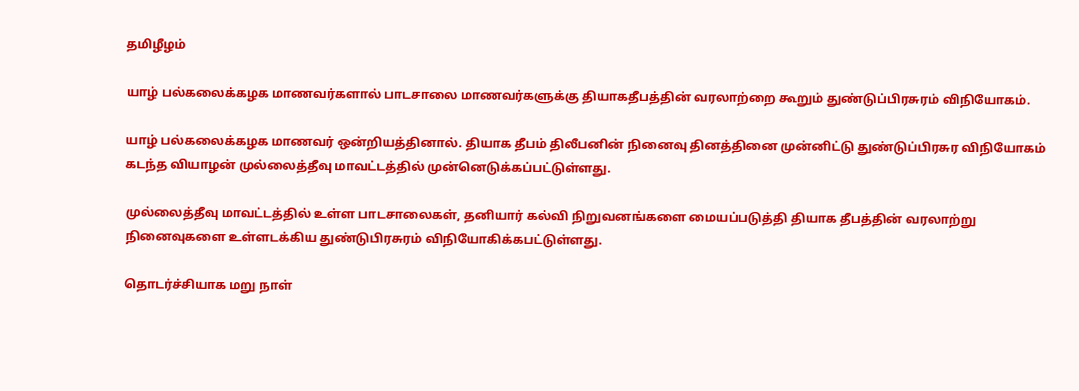தமிழீழம்

யாழ் பல்கலைக்கழக மாணவர்களால் பாடசாலை மாணவர்களுக்கு தியாகதீபத்தின் வரலாற்றை கூறும் துண்டுப்பிரசுரம் விநியோகம்.

யாழ் பல்கலைக்கழக மாணவர் ஒன்றியத்தினால். தியாக தீபம் திலீபனின் நினைவு தினத்தினை முன்னிட்டு துண்டுப்பிரசுர விநியோகம் கடந்த வியாழன் முல்லைத்தீவு மாவட்டத்தில் முன்னெடுக்கப்பட்டுள்ளது.

முல்லைத்தீவு மாவட்டத்தில் உள்ள பாடசாலைகள், தனியார் கல்வி நிறுவனங்களை மையப்படுத்தி தியாக தீபத்தின் வரலாற்று நினைவுகளை உள்ளடக்கிய துண்டுபிரசுரம் விநியோகிக்கபட்டுள்ளது.

தொடர்ச்சியாக மறு நாள்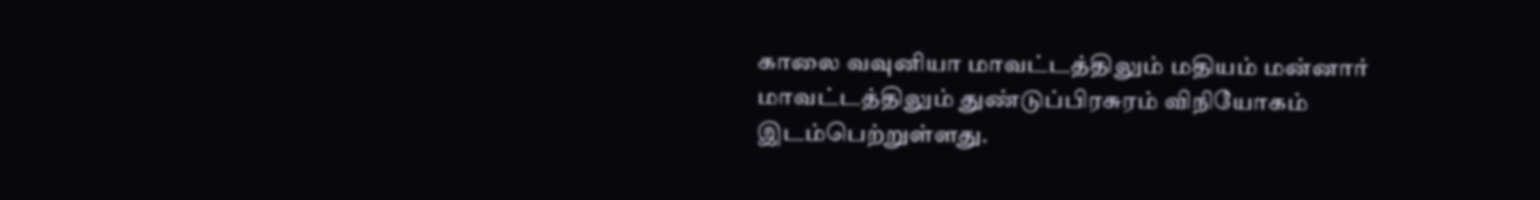காலை வவுனியா மாவட்டத்திலும் மதியம் மன்னார் மாவட்டத்திலும் துண்டுப்பிரசுரம் விநியோகம் இடம்பெற்றுள்ளது.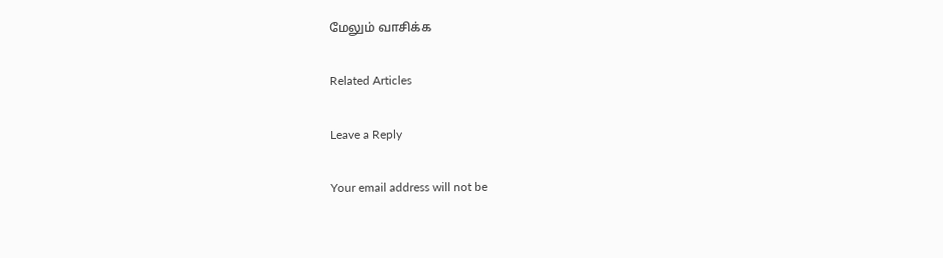மேலும் வாசிக்க

Related Articles

Leave a Reply

Your email address will not be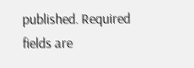published. Required fields are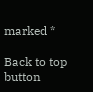marked *

Back to top button